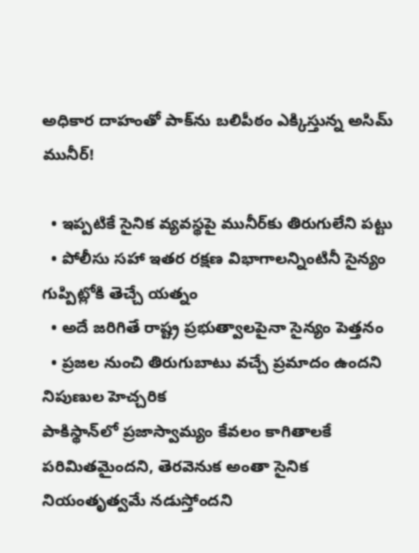అధికార దాహంతో పాక్‌ను బలిపీఠం ఎక్కిస్తున్న అసిమ్‌ మునీర్‌!

  • ఇప్పటికే సైనిక వ్యవస్థపై మునీర్‌కు తిరుగులేని పట్టు
  • పోలీసు సహా ఇతర రక్షణ విభాగాలన్నింటినీ సైన్యం గుప్పిట్లోకి తెచ్చే యత్నం
  • అదే జరిగితే రాష్ట్ర ప్రభుత్వాలపైనా సైన్యం పెత్తనం
  • ప్రజల నుంచి తిరుగుబాటు వచ్చే ప్రమాదం ఉందని నిపుణుల హెచ్చరిక
పాకిస్థాన్‌లో ప్రజాస్వామ్యం కేవలం కాగితాలకే పరిమితమైందని, తెరవెనుక అంతా సైనిక నియంతృత్వమే నడుస్తోందని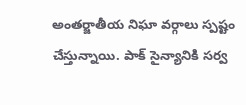అంతర్జాతీయ నిఘా వర్గాలు స్పష్టం చేస్తున్నాయి. పాక్ సైన్యానికి సర్వ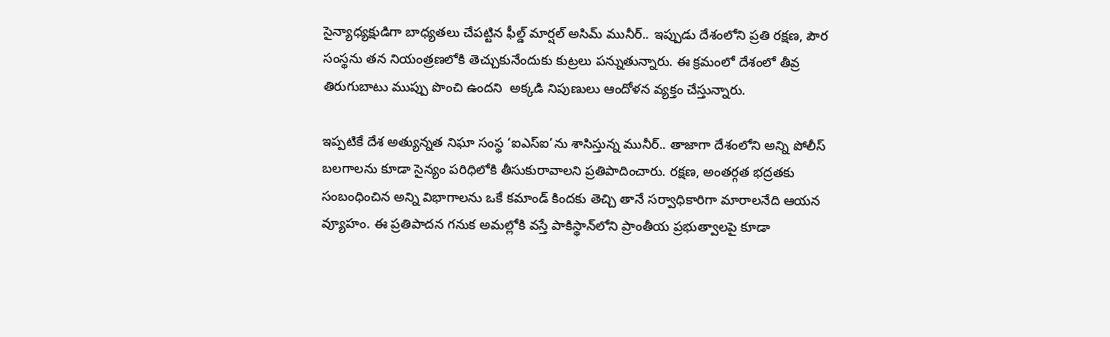సైన్యాధ్యక్షుడిగా బాధ్యతలు చేపట్టిన ఫీల్డ్ మార్షల్ అసిమ్ మునీర్.. ఇప్పుడు దేశంలోని ప్రతి రక్షణ, పౌర సంస్థను తన నియంత్రణలోకి తెచ్చుకునేందుకు కుట్రలు పన్నుతున్నారు. ఈ క్రమంలో దేశంలో తీవ్ర తిరుగుబాటు ముప్పు పొంచి ఉందని  అక్కడి నిపుణులు ఆందోళన వ్యక్తం చేస్తున్నారు.

ఇప్పటికే దేశ అత్యున్నత నిఘా సంస్థ ‘ఐఎస్ఐ’ను శాసిస్తున్న మునీర్.. తాజాగా దేశంలోని అన్ని పోలీస్ బలగాలను కూడా సైన్యం పరిధిలోకి తీసుకురావాలని ప్రతిపాదించారు. రక్షణ, అంతర్గత భద్రతకు సంబంధించిన అన్ని విభాగాలను ఒకే కమాండ్ కిందకు తెచ్చి తానే సర్వాధికారిగా మారాలనేది ఆయన వ్యూహం. ఈ ప్రతిపాదన గనుక అమల్లోకి వస్తే పాకిస్థాన్‌లోని ప్రాంతీయ ప్రభుత్వాలపై కూడా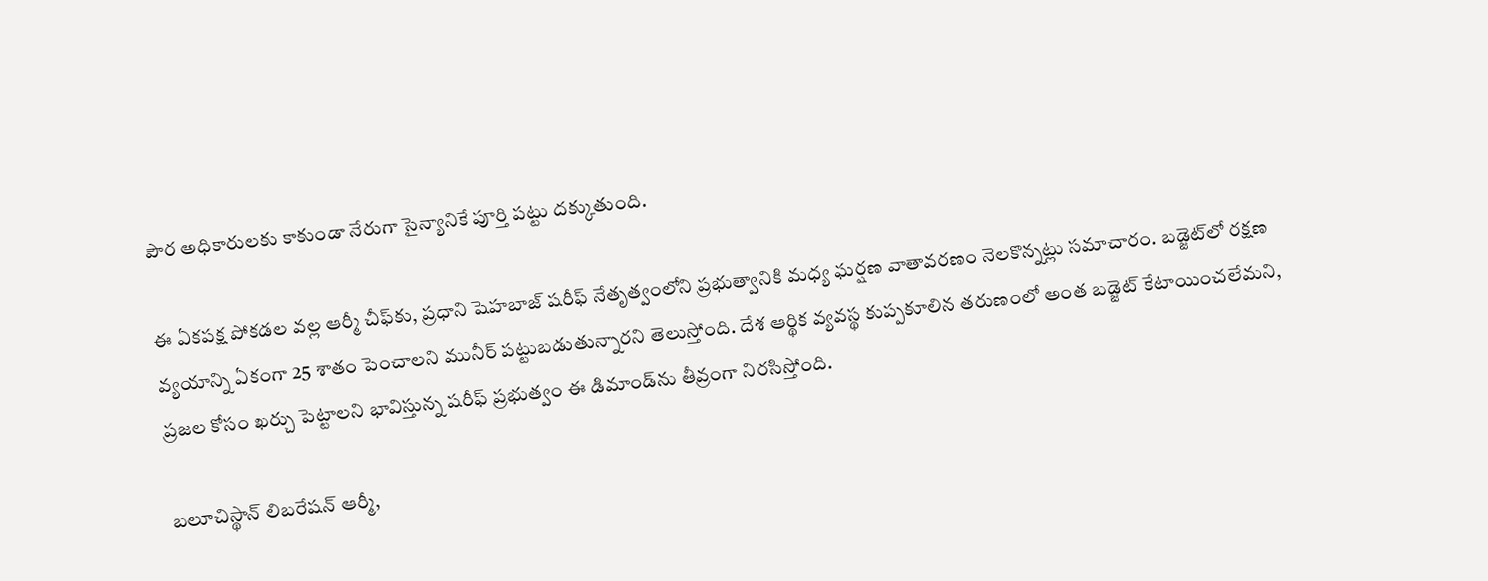పౌర అధికారులకు కాకుండా నేరుగా సైన్యానికే పూర్తి పట్టు దక్కుతుంది.

ఈ ఏకపక్ష పోకడల వల్ల ఆర్మీ చీఫ్‌కు, ప్రధాని షెహబాజ్ షరీఫ్ నేతృత్వంలోని ప్రభుత్వానికి మధ్య ఘర్షణ వాతావరణం నెలకొన్నట్లు సమాచారం. బడ్జెట్‌లో రక్షణ వ్యయాన్ని ఏకంగా 25 శాతం పెంచాలని మునీర్ పట్టుబడుతున్నారని తెలుస్తోంది. దేశ ఆర్థిక వ్యవస్థ కుప్పకూలిన తరుణంలో అంత బడ్జెట్ కేటాయించలేమని, ప్రజల కోసం ఖర్చు పెట్టాలని భావిస్తున్న షరీఫ్ ప్రభుత్వం ఈ డిమాండ్‌ను తీవ్రంగా నిరసిస్తోంది.

బలూచిస్థాన్ లిబరేషన్ ఆర్మీ,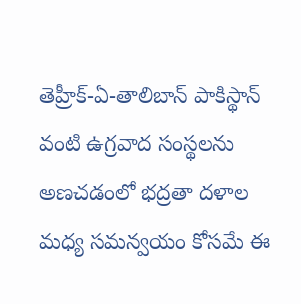తెహ్రీక్-ఏ-తాలిబాన్ పాకిస్థాన్ వంటి ఉగ్రవాద సంస్థలను అణచడంలో భద్రతా దళాల మధ్య సమన్వయం కోసమే ఈ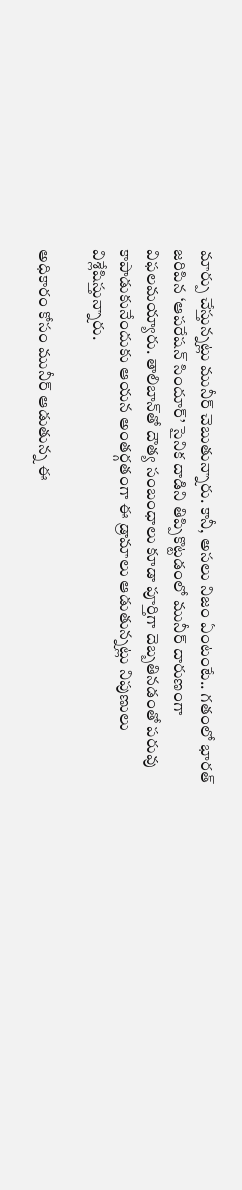మార్పు చేస్తున్నట్లు మునీర్ చెబుతున్నారు. కానీ, అసలు నిజం ఏంటంటే.. గతంలో భారత్ జరిపిన ‘ఆపరేషన్ సిందూర్‌’ సైనిక దాడిని తిప్పికొట్టడంలో మునీర్ దారుణంగా విఫలమయ్యారు. తాలిబాన్‌తో దౌత్య సంబంధాలు కూడా పూర్తిగా దెబ్బతినడంతో పరువు కాపాడుకునేందుకు ఆయన అంతర్గతంగా ఈ డ్రామాలు ఆడుతున్నట్లు నిపుణులు విశ్లేషిస్తున్నారు.

అధికారం కోసం మునీర్ ఆడుతున్న ఈ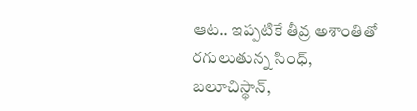ఆట.. ఇప్పటికే తీవ్ర అశాంతితో రగులుతున్న సింధ్, బలూచిస్థాన్,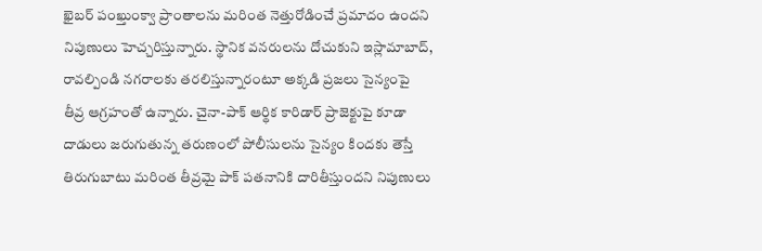ఖైబర్ పంఖ్తుంక్వా ప్రాంతాలను మరింత నెత్తురోడించే ప్రమాదం ఉందని నిపుణులు హెచ్చరిస్తున్నారు. స్థానిక వనరులను దోచుకుని ఇస్లామాబాద్, రావల్పిండి నగరాలకు తరలిస్తున్నారంటూ అక్కడి ప్రజలు సైన్యంపై తీవ్ర ఆగ్రహంతో ఉన్నారు. చైనా-పాక్ ఆర్థిక కారిడార్ ప్రాజెక్టుపై కూడా దాడులు జరుగుతున్న తరుణంలో పోలీసులను సైన్యం కిందకు తెస్తే తిరుగుబాటు మరింత తీవ్రమై పాక్ పతనానికి దారితీస్తుందని నిపుణులు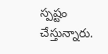స్పష్టం చేస్తున్నారు.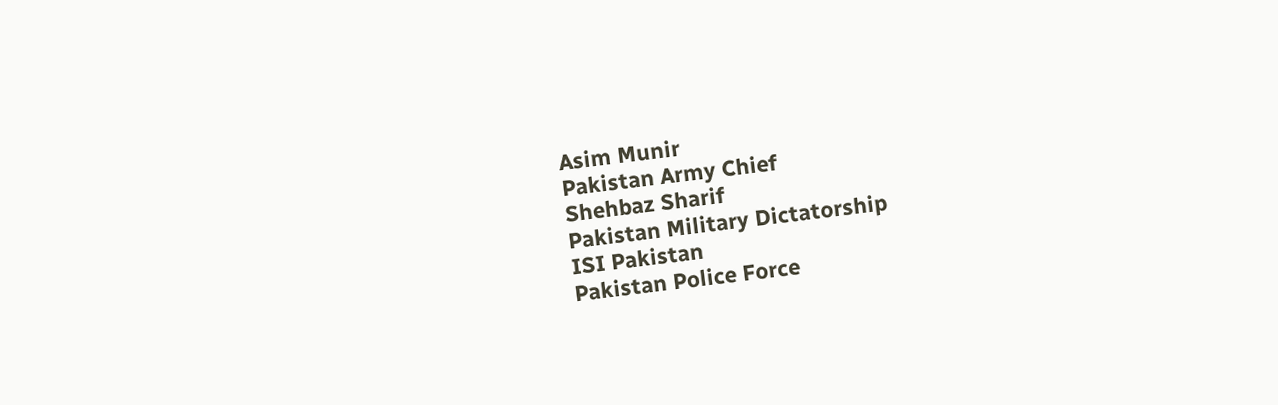Asim Munir
Pakistan Army Chief
Shehbaz Sharif
Pakistan Military Dictatorship
ISI Pakistan
Pakistan Police Force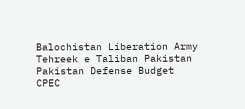Balochistan Liberation Army
Tehreek e Taliban Pakistan
Pakistan Defense Budget
CPEC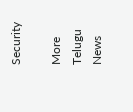Security

More Telugu News